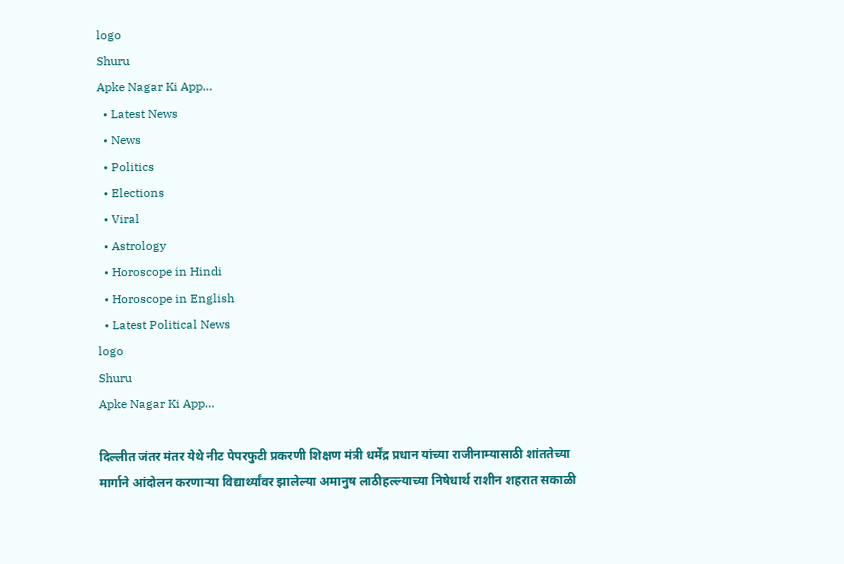logo
Shuru
Apke Nagar Ki App…
  • Latest News
  • News
  • Politics
  • Elections
  • Viral
  • Astrology
  • Horoscope in Hindi
  • Horoscope in English
  • Latest Political News
logo
Shuru
Apke Nagar Ki App…

दिल्लीत जंतर मंतर येथे नीट पेपरफुटी प्रकरणी शिक्षण मंत्री धर्मेंद्र प्रधान यांच्या राजीनाम्यासाठी शांततेच्या मार्गाने आंदोलन करणाऱ्या विद्यार्थ्यांवर झालेल्या अमानुष लाठीहल्ल्याच्या निषेधार्थ राशीन शहरात सकाळी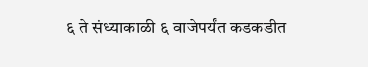६ ते संध्याकाळी ६ वाजेपर्यंत कडकडीत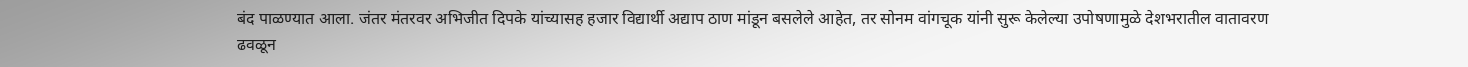बंद पाळण्यात आला. जंतर मंतरवर अभिजीत दिपके यांच्यासह हजार विद्यार्थी अद्याप ठाण मांडून बसलेले आहेत, तर सोनम वांगचूक यांनी सुरू केलेल्या उपोषणामुळे देशभरातील वातावरण ढवळून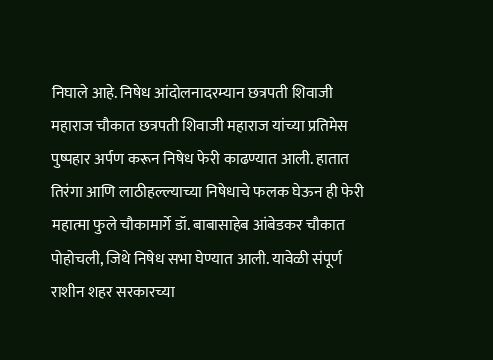निघाले आहे. निषेध आंदोलनादरम्यान छत्रपती शिवाजी महाराज चौकात छत्रपती शिवाजी महाराज यांच्या प्रतिमेस पुष्पहार अर्पण करून निषेध फेरी काढण्यात आली. हातात तिरंगा आणि लाठीहल्ल्याच्या निषेधाचे फलक घेऊन ही फेरी महात्मा फुले चौकामार्गे डॉ. बाबासाहेब आंबेडकर चौकात पोहोचली, जिथे निषेध सभा घेण्यात आली. यावेळी संपूर्ण राशीन शहर सरकारच्या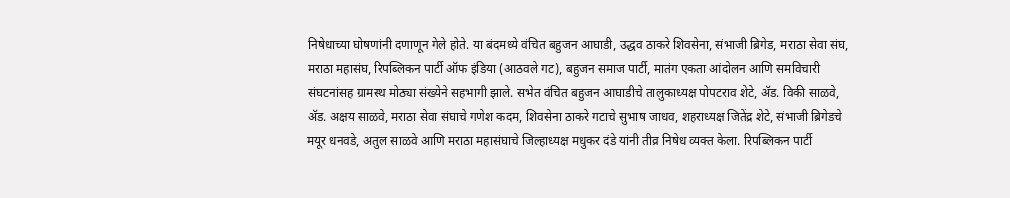निषेधाच्या घोषणांनी दणाणून गेले होते. या बंदमध्ये वंचित बहुजन आघाडी, उद्धव ठाकरे शिवसेना, संभाजी ब्रिगेड, मराठा सेवा संघ, मराठा महासंघ, रिपब्लिकन पार्टी ऑफ इंडिया (आठवले गट), बहुजन समाज पार्टी, मातंग एकता आंदोलन आणि समविचारी संघटनांसह ग्रामस्थ मोठ्या संख्येने सहभागी झाले. सभेत वंचित बहुजन आघाडीचे तालुकाध्यक्ष पोपटराव शेटे, ॲड. विकी साळवे, ॲड. अक्षय साळवे, मराठा सेवा संघाचे गणेश कदम, शिवसेना ठाकरे गटाचे सुभाष जाधव, शहराध्यक्ष जितेंद्र शेटे, संभाजी ब्रिगेडचे मयूर धनवडे, अतुल साळवे आणि मराठा महासंघाचे जिल्हाध्यक्ष मधुकर दंडे यांनी तीव्र निषेध व्यक्त केला. रिपब्लिकन पार्टी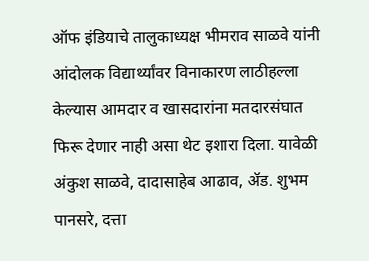ऑफ इंडियाचे तालुकाध्यक्ष भीमराव साळवे यांनी आंदोलक विद्यार्थ्यांवर विनाकारण लाठीहल्ला केल्यास आमदार व खासदारांना मतदारसंघात फिरू देणार नाही असा थेट इशारा दिला. यावेळी अंकुश साळवे, दादासाहेब आढाव, ॲड. शुभम पानसरे, दत्ता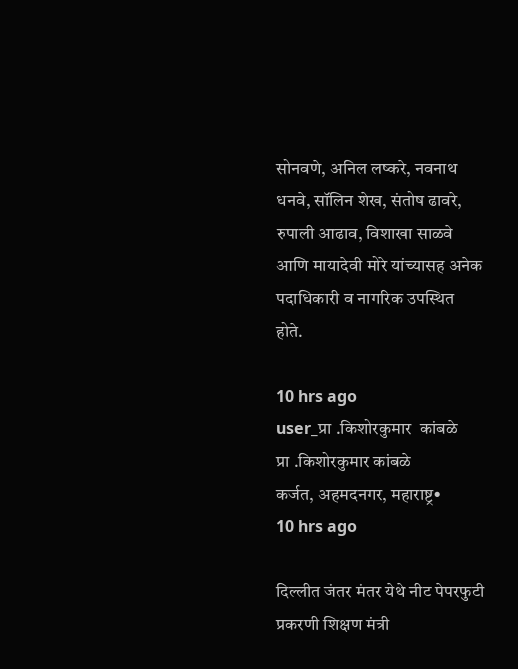सोनवणे, अनिल लष्करे, नवनाथ धनवे, सॉलिन शेख, संतोष ढावरे, रुपाली आढाव, विशाखा साळवे आणि मायादेवी मोरे यांच्यासह अनेक पदाधिकारी व नागरिक उपस्थित होते.

10 hrs ago
user_प्रा .किशोरकुमार  कांबळे
प्रा .किशोरकुमार कांबळे
कर्जत, अहमदनगर, महाराष्ट्र•
10 hrs ago

दिल्लीत जंतर मंतर येथे नीट पेपरफुटी प्रकरणी शिक्षण मंत्री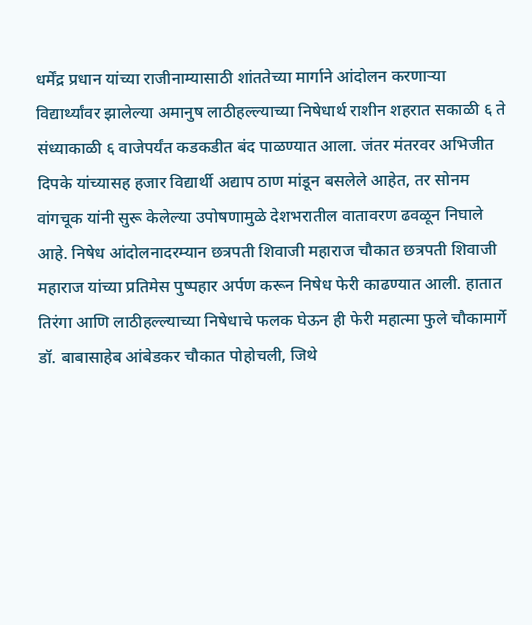धर्मेंद्र प्रधान यांच्या राजीनाम्यासाठी शांततेच्या मार्गाने आंदोलन करणाऱ्या विद्यार्थ्यांवर झालेल्या अमानुष लाठीहल्ल्याच्या निषेधार्थ राशीन शहरात सकाळी ६ ते संध्याकाळी ६ वाजेपर्यंत कडकडीत बंद पाळण्यात आला. जंतर मंतरवर अभिजीत दिपके यांच्यासह हजार विद्यार्थी अद्याप ठाण मांडून बसलेले आहेत, तर सोनम वांगचूक यांनी सुरू केलेल्या उपोषणामुळे देशभरातील वातावरण ढवळून निघाले आहे. निषेध आंदोलनादरम्यान छत्रपती शिवाजी महाराज चौकात छत्रपती शिवाजी महाराज यांच्या प्रतिमेस पुष्पहार अर्पण करून निषेध फेरी काढण्यात आली. हातात तिरंगा आणि लाठीहल्ल्याच्या निषेधाचे फलक घेऊन ही फेरी महात्मा फुले चौकामार्गे डॉ. बाबासाहेब आंबेडकर चौकात पोहोचली, जिथे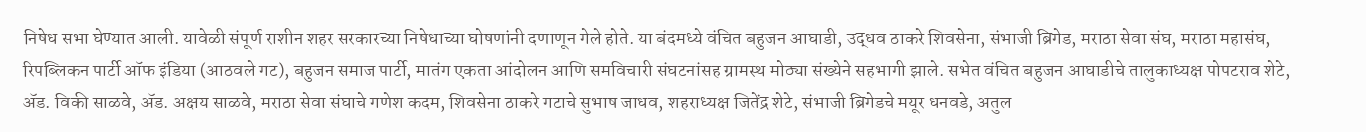निषेध सभा घेण्यात आली. यावेळी संपूर्ण राशीन शहर सरकारच्या निषेधाच्या घोषणांनी दणाणून गेले होते. या बंदमध्ये वंचित बहुजन आघाडी, उद्धव ठाकरे शिवसेना, संभाजी ब्रिगेड, मराठा सेवा संघ, मराठा महासंघ, रिपब्लिकन पार्टी ऑफ इंडिया (आठवले गट), बहुजन समाज पार्टी, मातंग एकता आंदोलन आणि समविचारी संघटनांसह ग्रामस्थ मोठ्या संख्येने सहभागी झाले. सभेत वंचित बहुजन आघाडीचे तालुकाध्यक्ष पोपटराव शेटे, ॲड. विकी साळवे, ॲड. अक्षय साळवे, मराठा सेवा संघाचे गणेश कदम, शिवसेना ठाकरे गटाचे सुभाष जाधव, शहराध्यक्ष जितेंद्र शेटे, संभाजी ब्रिगेडचे मयूर धनवडे, अतुल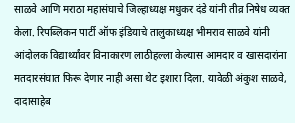साळवे आणि मराठा महासंघाचे जिल्हाध्यक्ष मधुकर दंडे यांनी तीव्र निषेध व्यक्त केला. रिपब्लिकन पार्टी ऑफ इंडियाचे तालुकाध्यक्ष भीमराव साळवे यांनी आंदोलक विद्यार्थ्यांवर विनाकारण लाठीहल्ला केल्यास आमदार व खासदारांना मतदारसंघात फिरू देणार नाही असा थेट इशारा दिला. यावेळी अंकुश साळवे, दादासाहेब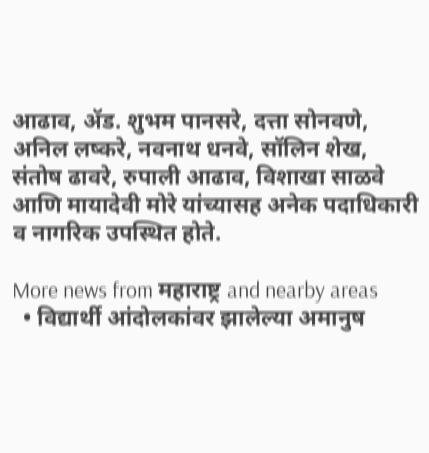आढाव, ॲड. शुभम पानसरे, दत्ता सोनवणे, अनिल लष्करे, नवनाथ धनवे, सॉलिन शेख, संतोष ढावरे, रुपाली आढाव, विशाखा साळवे आणि मायादेवी मोरे यांच्यासह अनेक पदाधिकारी व नागरिक उपस्थित होते.

More news from महाराष्ट्र and nearby areas
  • विद्यार्थी आंदोलकांवर झालेल्या अमानुष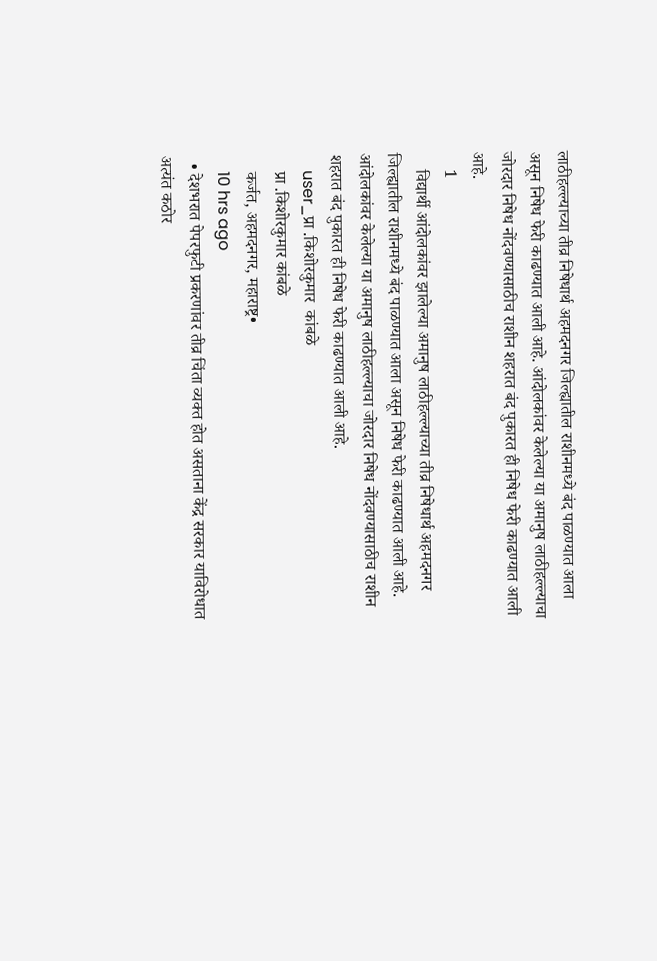लाठीहल्ल्याच्या तीव्र निषेधार्थ अहमदनगर जिल्ह्यातील राशीनमध्ये बंद पाळण्यात आला असून निषेध फेरी काढण्यात आली आहे. आंदोलकांवर केलेल्या या अमानुष लाठीहल्ल्याचा जोरदार निषेध नोंदवण्यासाठीच राशीन शहरात बंद पुकारत ही निषेध फेरी काढण्यात आली आहे.
    1
    विद्यार्थी आंदोलकांवर झालेल्या अमानुष लाठीहल्ल्याच्या तीव्र निषेधार्थ अहमदनगर जिल्ह्यातील राशीनमध्ये बंद पाळण्यात आला असून निषेध फेरी काढण्यात आली आहे. आंदोलकांवर केलेल्या या अमानुष लाठीहल्ल्याचा जोरदार निषेध नोंदवण्यासाठीच राशीन शहरात बंद पुकारत ही निषेध फेरी काढण्यात आली आहे.
    user_प्रा .किशोरकुमार  कांबळे
    प्रा .किशोरकुमार कांबळे
    कर्जत, अहमदनगर, महाराष्ट्र•
    10 hrs ago
  • देशभरात पेपरफुटी प्रकरणांवर तीव्र चिंता व्यक्त होत असताना केंद्र सरकार याविरोधात अत्यंत कठोर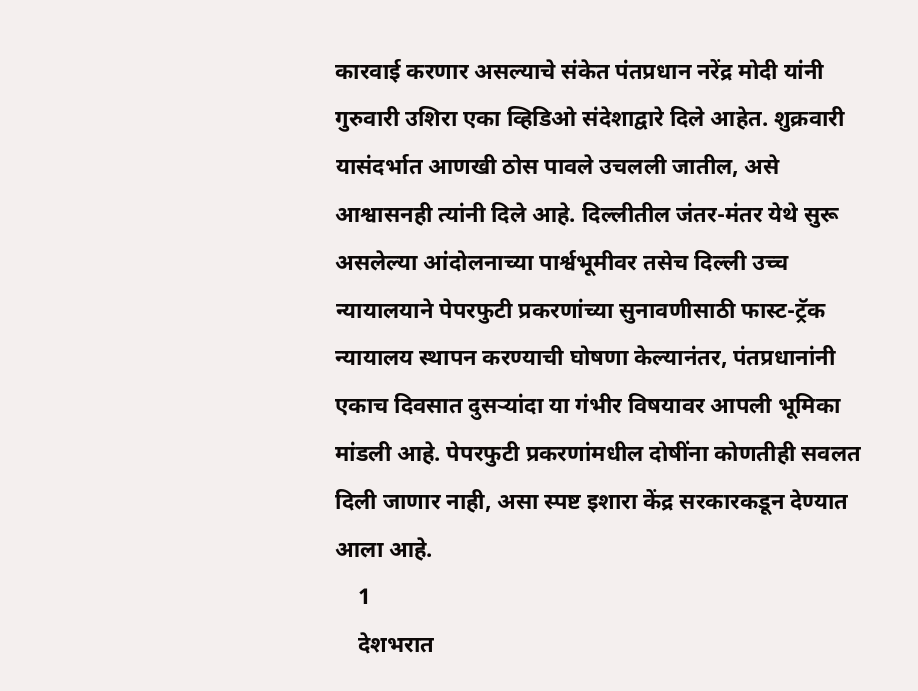कारवाई करणार असल्याचे संकेत पंतप्रधान नरेंद्र मोदी यांनी गुरुवारी उशिरा एका व्हिडिओ संदेशाद्वारे दिले आहेत. शुक्रवारी यासंदर्भात आणखी ठोस पावले उचलली जातील, असे आश्वासनही त्यांनी दिले आहे. दिल्लीतील जंतर-मंतर येथे सुरू असलेल्या आंदोलनाच्या पार्श्वभूमीवर तसेच दिल्ली उच्च न्यायालयाने पेपरफुटी प्रकरणांच्या सुनावणीसाठी फास्ट-ट्रॅक न्यायालय स्थापन करण्याची घोषणा केल्यानंतर, पंतप्रधानांनी एकाच दिवसात दुसऱ्यांदा या गंभीर विषयावर आपली भूमिका मांडली आहे. पेपरफुटी प्रकरणांमधील दोषींना कोणतीही सवलत दिली जाणार नाही, असा स्पष्ट इशारा केंद्र सरकारकडून देण्यात आला आहे.
    1
    देशभरात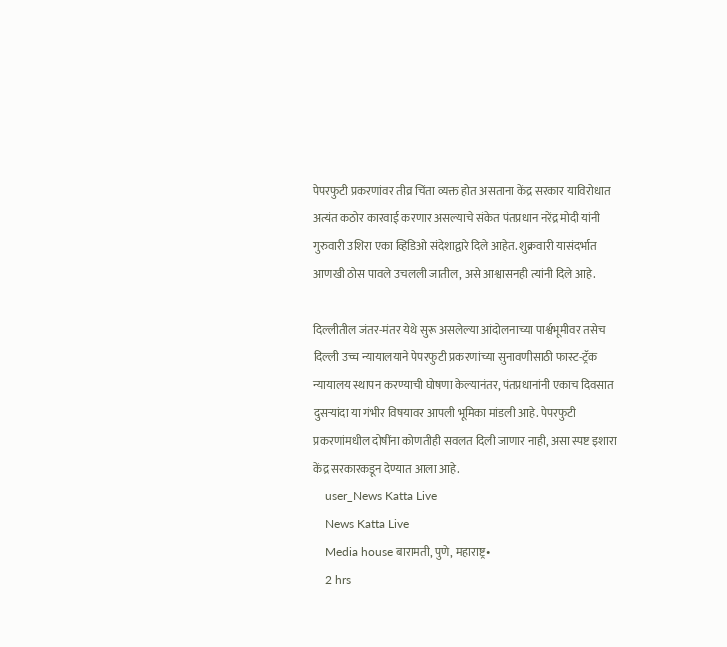पेपरफुटी प्रकरणांवर तीव्र चिंता व्यक्त होत असताना केंद्र सरकार याविरोधात अत्यंत कठोर कारवाई करणार असल्याचे संकेत पंतप्रधान नरेंद्र मोदी यांनी गुरुवारी उशिरा एका व्हिडिओ संदेशाद्वारे दिले आहेत. शुक्रवारी यासंदर्भात आणखी ठोस पावले उचलली जातील, असे आश्वासनही त्यांनी दिले आहे.

दिल्लीतील जंतर-मंतर येथे सुरू असलेल्या आंदोलनाच्या पार्श्वभूमीवर तसेच दिल्ली उच्च न्यायालयाने पेपरफुटी प्रकरणांच्या सुनावणीसाठी फास्ट-ट्रॅक न्यायालय स्थापन करण्याची घोषणा केल्यानंतर, पंतप्रधानांनी एकाच दिवसात दुसऱ्यांदा या गंभीर विषयावर आपली भूमिका मांडली आहे. पेपरफुटी प्रकरणांमधील दोषींना कोणतीही सवलत दिली जाणार नाही, असा स्पष्ट इशारा केंद्र सरकारकडून देण्यात आला आहे.
    user_News Katta Live
    News Katta Live
    Media house बारामती, पुणे, महाराष्ट्र•
    2 hrs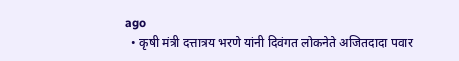ago
  • कृषी मंत्री दत्तात्रय भरणे यांनी दिवंगत लोकनेते अजितदादा पवार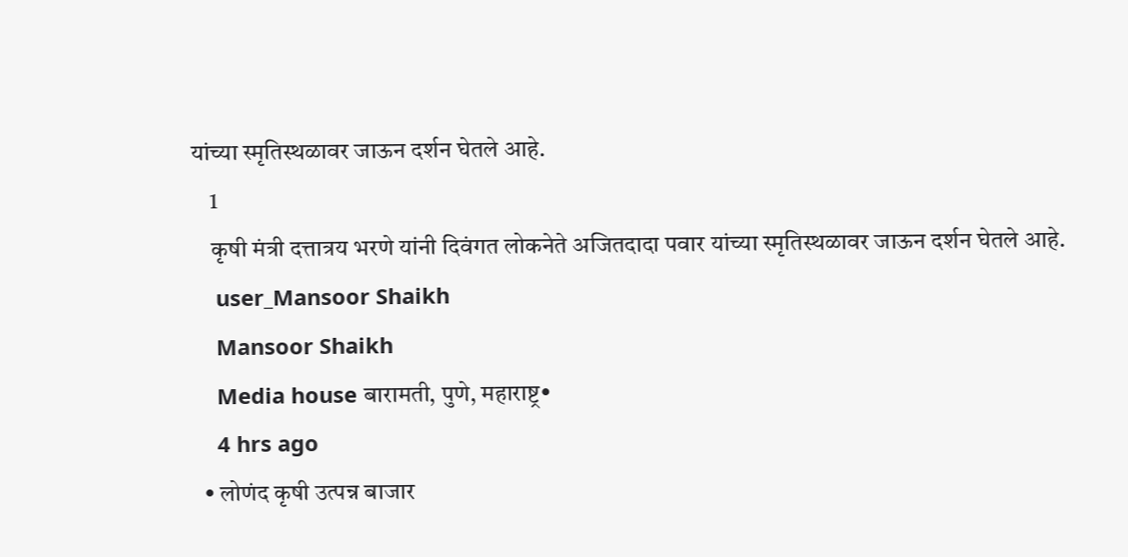यांच्या स्मृतिस्थळावर जाऊन दर्शन घेतले आहे.
    1
    कृषी मंत्री दत्तात्रय भरणे यांनी दिवंगत लोकनेते अजितदादा पवार यांच्या स्मृतिस्थळावर जाऊन दर्शन घेतले आहे.
    user_Mansoor Shaikh
    Mansoor Shaikh
    Media house बारामती, पुणे, महाराष्ट्र•
    4 hrs ago
  • लोणंद कृषी उत्पन्न बाजार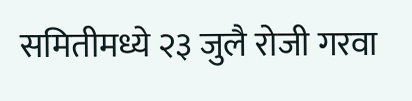समितीमध्ये २३ जुलै रोजी गरवा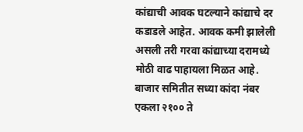कांद्याची आवक घटल्याने कांद्याचे दर कडाडले आहेत. आवक कमी झालेली असली तरी गरवा कांद्याच्या दरामध्ये मोठी वाढ पाहायला मिळत आहे. बाजार समितीत सध्या कांदा नंबर एकला २१०० ते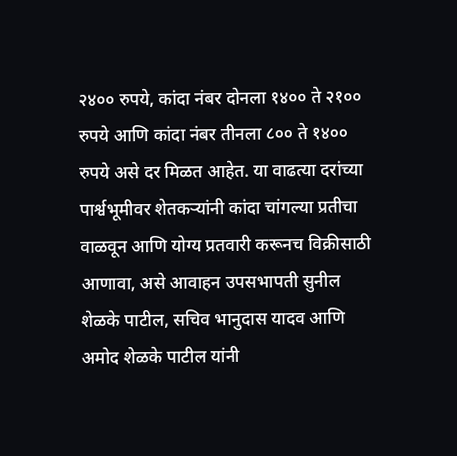२४०० रुपये, कांदा नंबर दोनला १४०० ते २१०० रुपये आणि कांदा नंबर तीनला ८०० ते १४०० रुपये असे दर मिळत आहेत. या वाढत्या दरांच्या पार्श्वभूमीवर शेतकऱ्यांनी कांदा चांगल्या प्रतीचा वाळवून आणि योग्य प्रतवारी करूनच विक्रीसाठी आणावा, असे आवाहन उपसभापती सुनील शेळके पाटील, सचिव भानुदास यादव आणि अमोद शेळके पाटील यांनी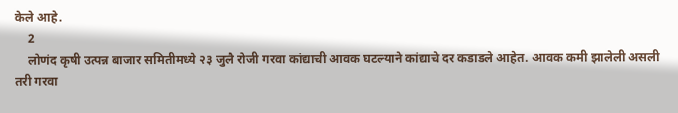केले आहे.
    2
    लोणंद कृषी उत्पन्न बाजार समितीमध्ये २३ जुलै रोजी गरवा कांद्याची आवक घटल्याने कांद्याचे दर कडाडले आहेत. आवक कमी झालेली असली तरी गरवा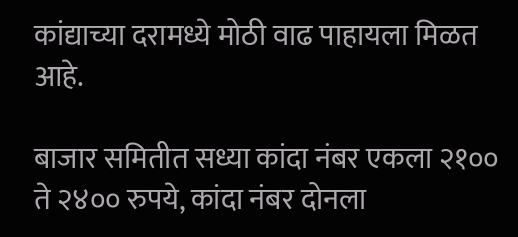कांद्याच्या दरामध्ये मोठी वाढ पाहायला मिळत आहे.

बाजार समितीत सध्या कांदा नंबर एकला २१०० ते २४०० रुपये, कांदा नंबर दोनला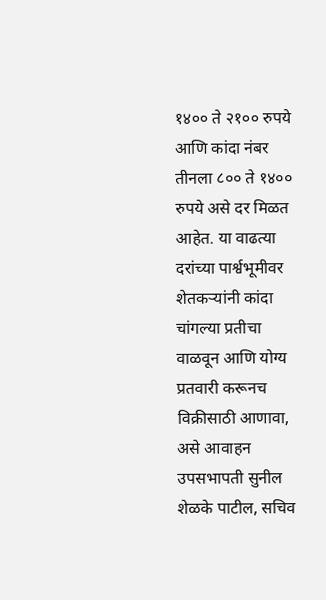१४०० ते २१०० रुपये आणि कांदा नंबर तीनला ८०० ते १४०० रुपये असे दर मिळत आहेत. या वाढत्या दरांच्या पार्श्वभूमीवर शेतकऱ्यांनी कांदा चांगल्या प्रतीचा वाळवून आणि योग्य प्रतवारी करूनच विक्रीसाठी आणावा, असे आवाहन उपसभापती सुनील शेळके पाटील, सचिव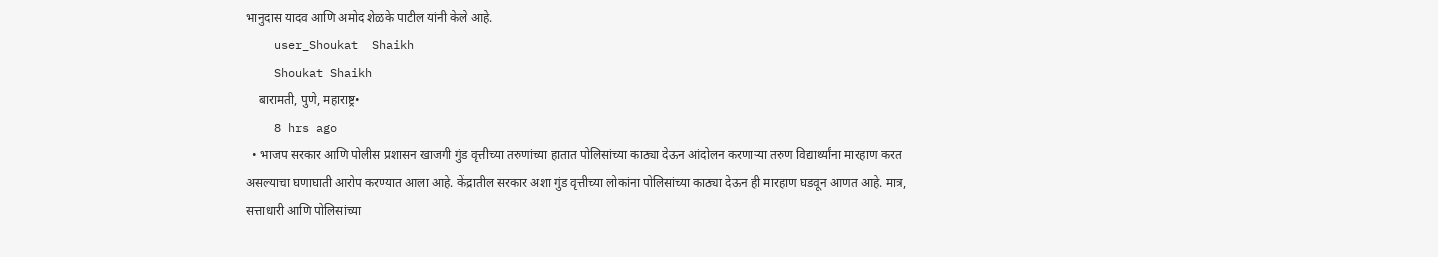भानुदास यादव आणि अमोद शेळके पाटील यांनी केले आहे.
    user_Shoukat  Shaikh
    Shoukat Shaikh
    बारामती, पुणे, महाराष्ट्र•
    8 hrs ago
  • भाजप सरकार आणि पोलीस प्रशासन खाजगी गुंड वृत्तीच्या तरुणांच्या हातात पोलिसांच्या काठ्या देऊन आंदोलन करणाऱ्या तरुण विद्यार्थ्यांना मारहाण करत असल्याचा घणाघाती आरोप करण्यात आला आहे. केंद्रातील सरकार अशा गुंड वृत्तीच्या लोकांना पोलिसांच्या काठ्या देऊन ही मारहाण घडवून आणत आहे. मात्र, सत्ताधारी आणि पोलिसांच्या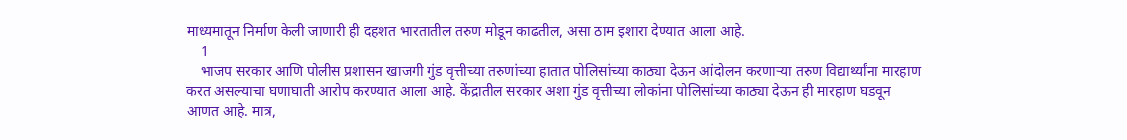माध्यमातून निर्माण केली जाणारी ही दहशत भारतातील तरुण मोडून काढतील, असा ठाम इशारा देण्यात आला आहे.
    1
    भाजप सरकार आणि पोलीस प्रशासन खाजगी गुंड वृत्तीच्या तरुणांच्या हातात पोलिसांच्या काठ्या देऊन आंदोलन करणाऱ्या तरुण विद्यार्थ्यांना मारहाण करत असल्याचा घणाघाती आरोप करण्यात आला आहे. केंद्रातील सरकार अशा गुंड वृत्तीच्या लोकांना पोलिसांच्या काठ्या देऊन ही मारहाण घडवून आणत आहे. मात्र,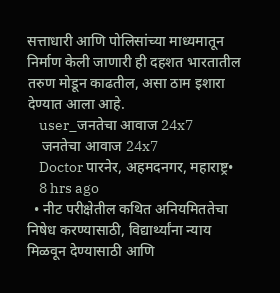सत्ताधारी आणि पोलिसांच्या माध्यमातून निर्माण केली जाणारी ही दहशत भारतातील तरुण मोडून काढतील, असा ठाम इशारा देण्यात आला आहे.
    user_जनतेचा आवाज 24x7
    जनतेचा आवाज 24x7
    Doctor पारनेर, अहमदनगर, महाराष्ट्र•
    8 hrs ago
  • नीट परीक्षेतील कथित अनियमिततेचा निषेध करण्यासाठी, विद्यार्थ्यांना न्याय मिळवून देण्यासाठी आणि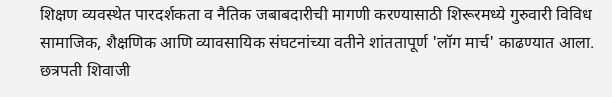शिक्षण व्यवस्थेत पारदर्शकता व नैतिक जबाबदारीची मागणी करण्यासाठी शिरूरमध्ये गुरुवारी विविध सामाजिक, शैक्षणिक आणि व्यावसायिक संघटनांच्या वतीने शांततापूर्ण 'लॉग मार्च' काढण्यात आला. छत्रपती शिवाजी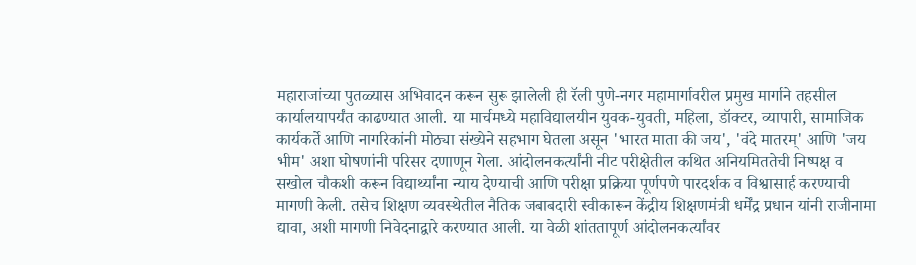महाराजांच्या पुतळ्यास अभिवादन करून सुरू झालेली ही रॅली पुणे-नगर महामार्गावरील प्रमुख मार्गाने तहसील कार्यालयापर्यंत काढण्यात आली. या मार्चमध्ये महाविद्यालयीन युवक-युवती, महिला, डॉक्टर, व्यापारी, सामाजिक कार्यकर्ते आणि नागरिकांनी मोठ्या संख्येने सहभाग घेतला असून 'भारत माता की जय', 'वंदे मातरम्' आणि 'जय भीम' अशा घोषणांनी परिसर दणाणून गेला. आंदोलनकर्त्यांनी नीट परीक्षेतील कथित अनियमिततेची निष्पक्ष व सखोल चौकशी करून विद्यार्थ्यांना न्याय देण्याची आणि परीक्षा प्रक्रिया पूर्णपणे पारदर्शक व विश्वासार्ह करण्याची मागणी केली. तसेच शिक्षण व्यवस्थेतील नैतिक जबाबदारी स्वीकारून केंद्रीय शिक्षणमंत्री धर्मेंद्र प्रधान यांनी राजीनामा द्यावा, अशी मागणी निवेदनाद्वारे करण्यात आली. या वेळी शांततापूर्ण आंदोलनकर्त्यांवर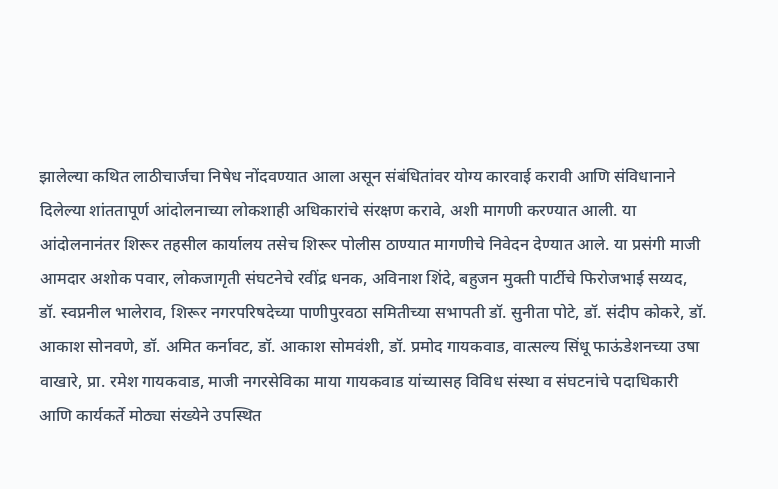झालेल्या कथित लाठीचार्जचा निषेध नोंदवण्यात आला असून संबंधितांवर योग्य कारवाई करावी आणि संविधानाने दिलेल्या शांततापूर्ण आंदोलनाच्या लोकशाही अधिकारांचे संरक्षण करावे, अशी मागणी करण्यात आली. या आंदोलनानंतर शिरूर तहसील कार्यालय तसेच शिरूर पोलीस ठाण्यात मागणीचे निवेदन देण्यात आले. या प्रसंगी माजी आमदार अशोक पवार, लोकजागृती संघटनेचे रवींद्र धनक, अविनाश शिंदे, बहुजन मुक्ती पार्टीचे फिरोजभाई सय्यद, डॉ. स्वप्ननील भालेराव, शिरूर नगरपरिषदेच्या पाणीपुरवठा समितीच्या सभापती डॉ. सुनीता पोटे, डॉ. संदीप कोकरे, डॉ. आकाश सोनवणे, डॉ. अमित कर्नावट, डॉ. आकाश सोमवंशी, डॉ. प्रमोद गायकवाड, वात्सल्य सिंधू फाऊंडेशनच्या उषा वाखारे, प्रा. रमेश गायकवाड, माजी नगरसेविका माया गायकवाड यांच्यासह विविध संस्था व संघटनांचे पदाधिकारी आणि कार्यकर्ते मोठ्या संख्येने उपस्थित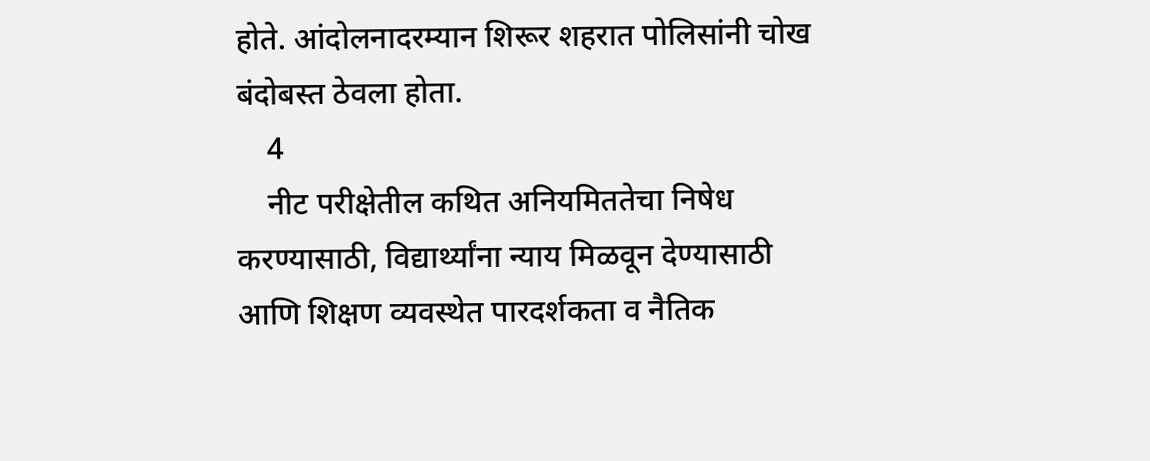होते. आंदोलनादरम्यान शिरूर शहरात पोलिसांनी चोख बंदोबस्त ठेवला होता.
    4
    नीट परीक्षेतील कथित अनियमिततेचा निषेध करण्यासाठी, विद्यार्थ्यांना न्याय मिळवून देण्यासाठी आणि शिक्षण व्यवस्थेत पारदर्शकता व नैतिक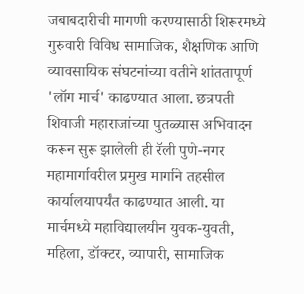जबाबदारीची मागणी करण्यासाठी शिरूरमध्ये गुरुवारी विविध सामाजिक, शैक्षणिक आणि व्यावसायिक संघटनांच्या वतीने शांततापूर्ण 'लॉग मार्च' काढण्यात आला. छत्रपती शिवाजी महाराजांच्या पुतळ्यास अभिवादन करून सुरू झालेली ही रॅली पुणे-नगर महामार्गावरील प्रमुख मार्गाने तहसील कार्यालयापर्यंत काढण्यात आली. या मार्चमध्ये महाविद्यालयीन युवक-युवती, महिला, डॉक्टर, व्यापारी, सामाजिक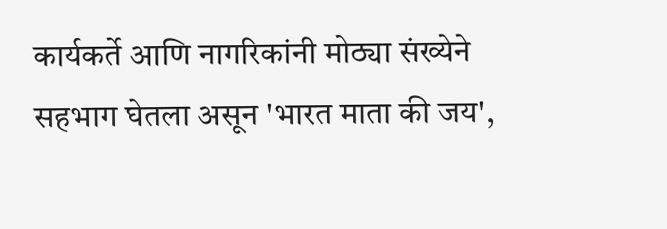कार्यकर्ते आणि नागरिकांनी मोठ्या संख्येने सहभाग घेतला असून 'भारत माता की जय',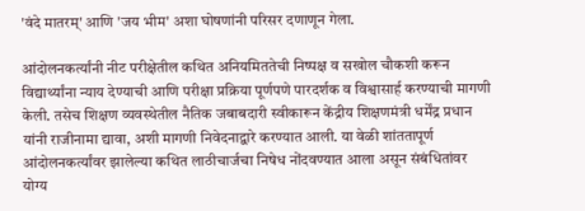'वंदे मातरम्' आणि 'जय भीम' अशा घोषणांनी परिसर दणाणून गेला.

आंदोलनकर्त्यांनी नीट परीक्षेतील कथित अनियमिततेची निष्पक्ष व सखोल चौकशी करून विद्यार्थ्यांना न्याय देण्याची आणि परीक्षा प्रक्रिया पूर्णपणे पारदर्शक व विश्वासार्ह करण्याची मागणी केली. तसेच शिक्षण व्यवस्थेतील नैतिक जबाबदारी स्वीकारून केंद्रीय शिक्षणमंत्री धर्मेंद्र प्रधान यांनी राजीनामा द्यावा, अशी मागणी निवेदनाद्वारे करण्यात आली. या वेळी शांततापूर्ण आंदोलनकर्त्यांवर झालेल्या कथित लाठीचार्जचा निषेध नोंदवण्यात आला असून संबंधितांवर योग्य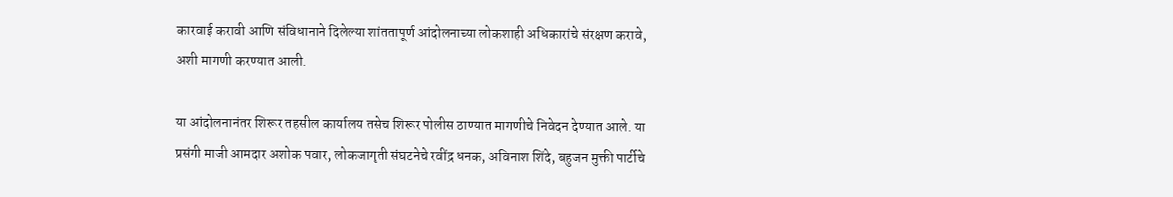कारवाई करावी आणि संविधानाने दिलेल्या शांततापूर्ण आंदोलनाच्या लोकशाही अधिकारांचे संरक्षण करावे, अशी मागणी करण्यात आली.

या आंदोलनानंतर शिरूर तहसील कार्यालय तसेच शिरूर पोलीस ठाण्यात मागणीचे निवेदन देण्यात आले. या प्रसंगी माजी आमदार अशोक पवार, लोकजागृती संघटनेचे रवींद्र धनक, अविनाश शिंदे, बहुजन मुक्ती पार्टीचे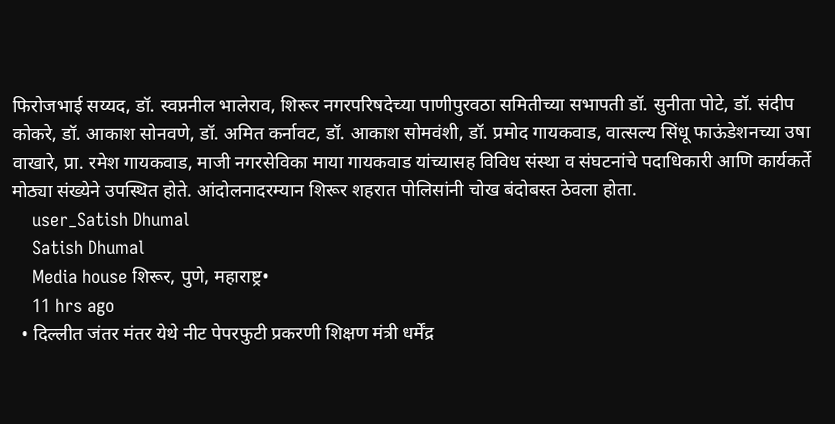फिरोजभाई सय्यद, डॉ. स्वप्ननील भालेराव, शिरूर नगरपरिषदेच्या पाणीपुरवठा समितीच्या सभापती डॉ. सुनीता पोटे, डॉ. संदीप कोकरे, डॉ. आकाश सोनवणे, डॉ. अमित कर्नावट, डॉ. आकाश सोमवंशी, डॉ. प्रमोद गायकवाड, वात्सल्य सिंधू फाऊंडेशनच्या उषा वाखारे, प्रा. रमेश गायकवाड, माजी नगरसेविका माया गायकवाड यांच्यासह विविध संस्था व संघटनांचे पदाधिकारी आणि कार्यकर्ते मोठ्या संख्येने उपस्थित होते. आंदोलनादरम्यान शिरूर शहरात पोलिसांनी चोख बंदोबस्त ठेवला होता.
    user_Satish Dhumal
    Satish Dhumal
    Media house शिरूर, पुणे, महाराष्ट्र•
    11 hrs ago
  • दिल्लीत जंतर मंतर येथे नीट पेपरफुटी प्रकरणी शिक्षण मंत्री धर्मेंद्र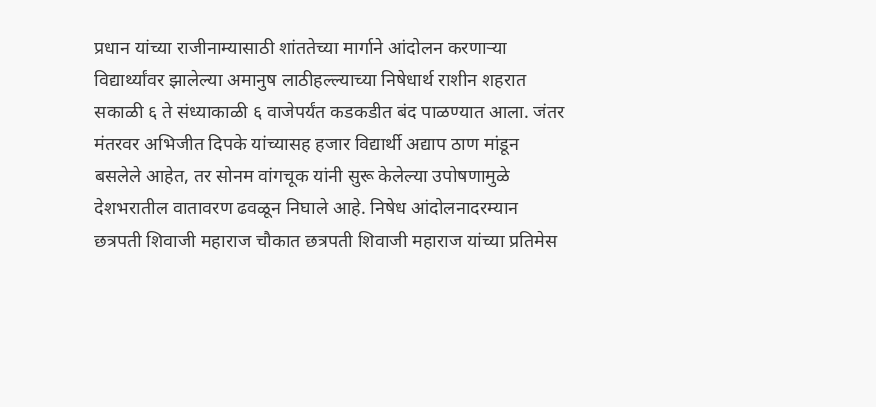प्रधान यांच्या राजीनाम्यासाठी शांततेच्या मार्गाने आंदोलन करणाऱ्या विद्यार्थ्यांवर झालेल्या अमानुष लाठीहल्ल्याच्या निषेधार्थ राशीन शहरात सकाळी ६ ते संध्याकाळी ६ वाजेपर्यंत कडकडीत बंद पाळण्यात आला. जंतर मंतरवर अभिजीत दिपके यांच्यासह हजार विद्यार्थी अद्याप ठाण मांडून बसलेले आहेत, तर सोनम वांगचूक यांनी सुरू केलेल्या उपोषणामुळे देशभरातील वातावरण ढवळून निघाले आहे. निषेध आंदोलनादरम्यान छत्रपती शिवाजी महाराज चौकात छत्रपती शिवाजी महाराज यांच्या प्रतिमेस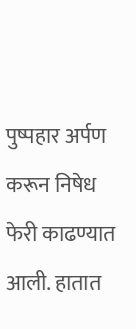पुष्पहार अर्पण करून निषेध फेरी काढण्यात आली. हातात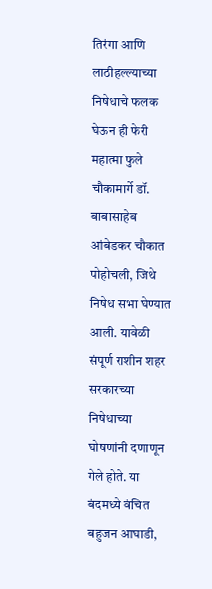तिरंगा आणि लाठीहल्ल्याच्या निषेधाचे फलक घेऊन ही फेरी महात्मा फुले चौकामार्गे डॉ. बाबासाहेब आंबेडकर चौकात पोहोचली, जिथे निषेध सभा घेण्यात आली. यावेळी संपूर्ण राशीन शहर सरकारच्या निषेधाच्या घोषणांनी दणाणून गेले होते. या बंदमध्ये वंचित बहुजन आघाडी,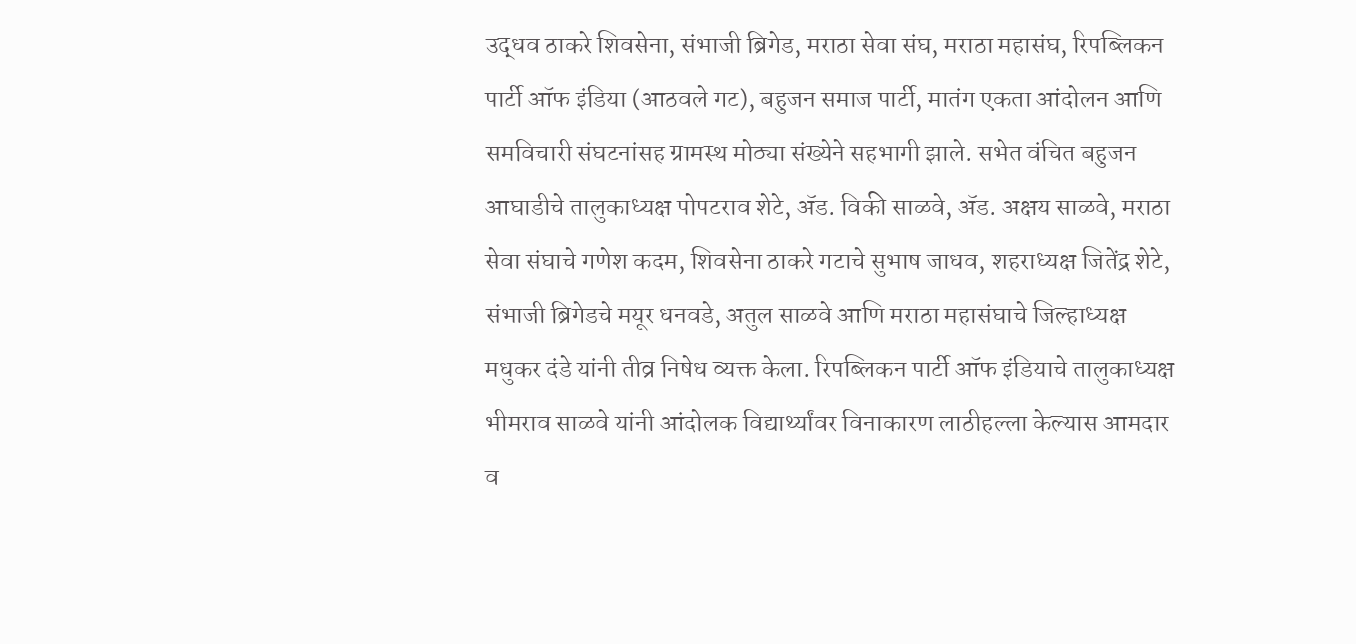उद्धव ठाकरे शिवसेना, संभाजी ब्रिगेड, मराठा सेवा संघ, मराठा महासंघ, रिपब्लिकन पार्टी ऑफ इंडिया (आठवले गट), बहुजन समाज पार्टी, मातंग एकता आंदोलन आणि समविचारी संघटनांसह ग्रामस्थ मोठ्या संख्येने सहभागी झाले. सभेत वंचित बहुजन आघाडीचे तालुकाध्यक्ष पोपटराव शेटे, ॲड. विकी साळवे, ॲड. अक्षय साळवे, मराठा सेवा संघाचे गणेश कदम, शिवसेना ठाकरे गटाचे सुभाष जाधव, शहराध्यक्ष जितेंद्र शेटे, संभाजी ब्रिगेडचे मयूर धनवडे, अतुल साळवे आणि मराठा महासंघाचे जिल्हाध्यक्ष मधुकर दंडे यांनी तीव्र निषेध व्यक्त केला. रिपब्लिकन पार्टी ऑफ इंडियाचे तालुकाध्यक्ष भीमराव साळवे यांनी आंदोलक विद्यार्थ्यांवर विनाकारण लाठीहल्ला केल्यास आमदार व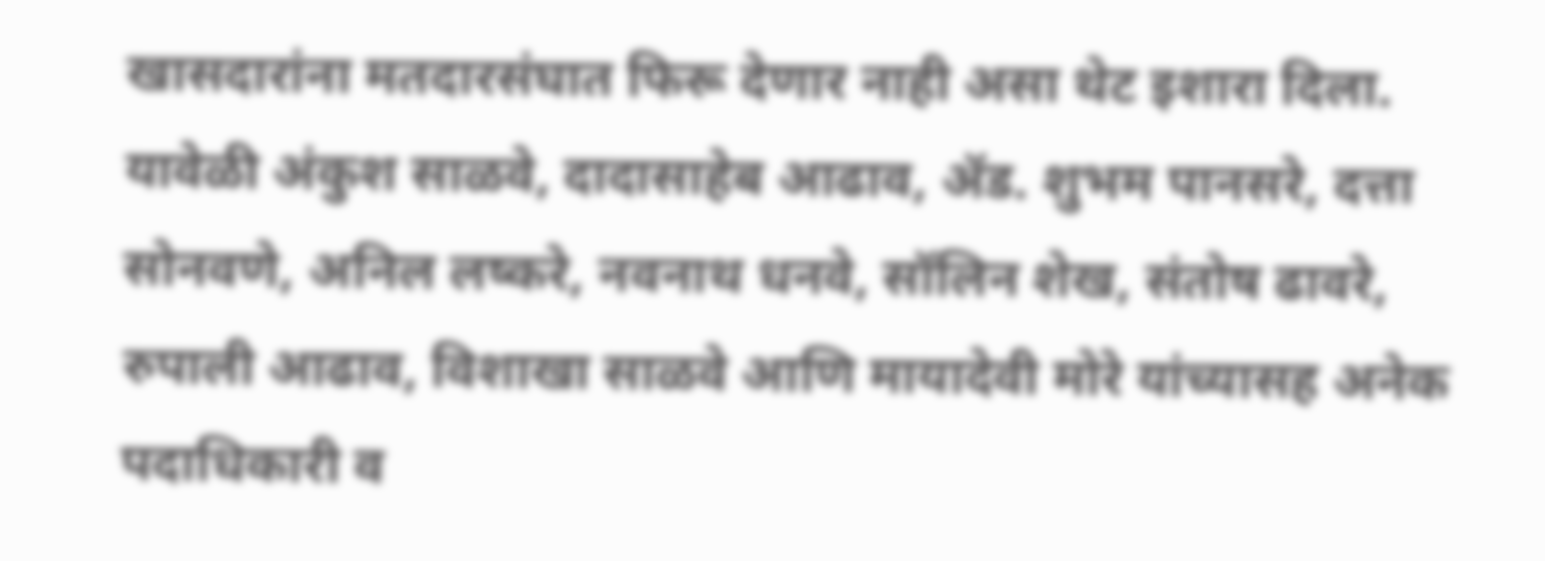खासदारांना मतदारसंघात फिरू देणार नाही असा थेट इशारा दिला. यावेळी अंकुश साळवे, दादासाहेब आढाव, ॲड. शुभम पानसरे, दत्ता सोनवणे, अनिल लष्करे, नवनाथ धनवे, सॉलिन शेख, संतोष ढावरे, रुपाली आढाव, विशाखा साळवे आणि मायादेवी मोरे यांच्यासह अनेक पदाधिकारी व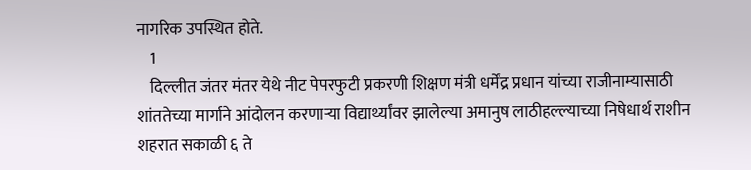नागरिक उपस्थित होते.
    1
    दिल्लीत जंतर मंतर येथे नीट पेपरफुटी प्रकरणी शिक्षण मंत्री धर्मेंद्र प्रधान यांच्या राजीनाम्यासाठी शांततेच्या मार्गाने आंदोलन करणाऱ्या विद्यार्थ्यांवर झालेल्या अमानुष लाठीहल्ल्याच्या निषेधार्थ राशीन शहरात सकाळी ६ ते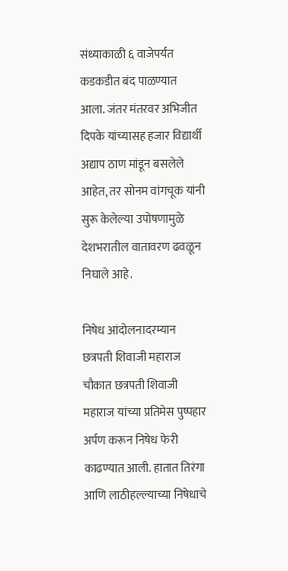संध्याकाळी ६ वाजेपर्यंत कडकडीत बंद पाळण्यात आला. जंतर मंतरवर अभिजीत दिपके यांच्यासह हजार विद्यार्थी अद्याप ठाण मांडून बसलेले आहेत, तर सोनम वांगचूक यांनी सुरू केलेल्या उपोषणामुळे देशभरातील वातावरण ढवळून निघाले आहे.

निषेध आंदोलनादरम्यान छत्रपती शिवाजी महाराज चौकात छत्रपती शिवाजी महाराज यांच्या प्रतिमेस पुष्पहार अर्पण करून निषेध फेरी काढण्यात आली. हातात तिरंगा आणि लाठीहल्ल्याच्या निषेधाचे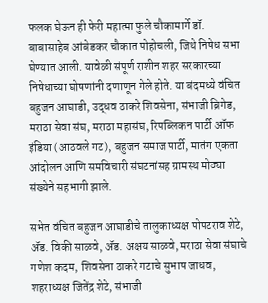फलक घेऊन ही फेरी महात्मा फुले चौकामार्गे डॉ. बाबासाहेब आंबेडकर चौकात पोहोचली, जिथे निषेध सभा घेण्यात आली. यावेळी संपूर्ण राशीन शहर सरकारच्या निषेधाच्या घोषणांनी दणाणून गेले होते. या बंदमध्ये वंचित बहुजन आघाडी, उद्धव ठाकरे शिवसेना, संभाजी ब्रिगेड, मराठा सेवा संघ, मराठा महासंघ, रिपब्लिकन पार्टी ऑफ इंडिया (आठवले गट), बहुजन समाज पार्टी, मातंग एकता आंदोलन आणि समविचारी संघटनांसह ग्रामस्थ मोठ्या संख्येने सहभागी झाले.

सभेत वंचित बहुजन आघाडीचे तालुकाध्यक्ष पोपटराव शेटे, ॲड. विकी साळवे, ॲड. अक्षय साळवे, मराठा सेवा संघाचे गणेश कदम, शिवसेना ठाकरे गटाचे सुभाष जाधव, शहराध्यक्ष जितेंद्र शेटे, संभाजी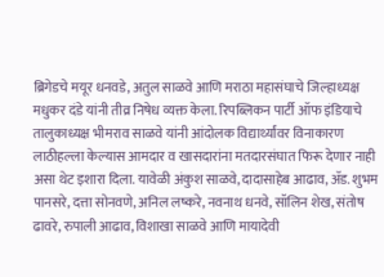ब्रिगेडचे मयूर धनवडे, अतुल साळवे आणि मराठा महासंघाचे जिल्हाध्यक्ष मधुकर दंडे यांनी तीव्र निषेध व्यक्त केला. रिपब्लिकन पार्टी ऑफ इंडियाचे तालुकाध्यक्ष भीमराव साळवे यांनी आंदोलक विद्यार्थ्यांवर विनाकारण लाठीहल्ला केल्यास आमदार व खासदारांना मतदारसंघात फिरू देणार नाही असा थेट इशारा दिला. यावेळी अंकुश साळवे, दादासाहेब आढाव, ॲड. शुभम पानसरे, दत्ता सोनवणे, अनिल लष्करे, नवनाथ धनवे, सॉलिन शेख, संतोष ढावरे, रुपाली आढाव, विशाखा साळवे आणि मायादेवी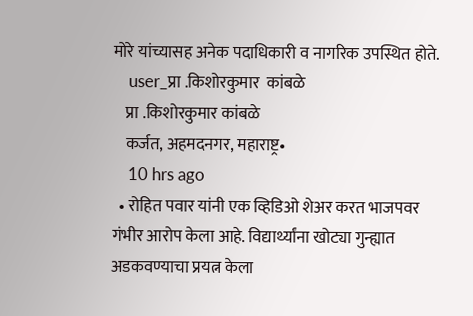मोरे यांच्यासह अनेक पदाधिकारी व नागरिक उपस्थित होते.
    user_प्रा .किशोरकुमार  कांबळे
    प्रा .किशोरकुमार कांबळे
    कर्जत, अहमदनगर, महाराष्ट्र•
    10 hrs ago
  • रोहित पवार यांनी एक व्हिडिओ शेअर करत भाजपवर गंभीर आरोप केला आहे. विद्यार्थ्यांना खोट्या गुन्ह्यात अडकवण्याचा प्रयत्न केला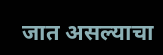जात असल्याचा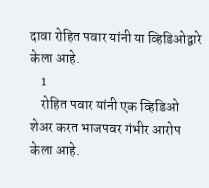दावा रोहित पवार यांनी या व्हिडिओद्वारे केला आहे.
    1
    रोहित पवार यांनी एक व्हिडिओ शेअर करत भाजपवर गंभीर आरोप केला आहे.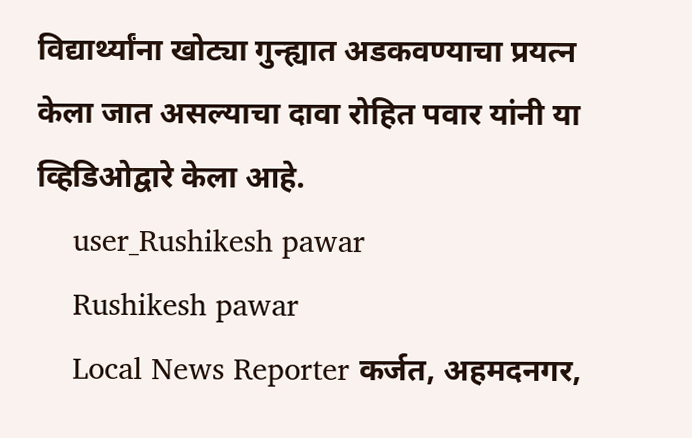विद्यार्थ्यांना खोट्या गुन्ह्यात अडकवण्याचा प्रयत्न केला जात असल्याचा दावा रोहित पवार यांनी या व्हिडिओद्वारे केला आहे.
    user_Rushikesh pawar
    Rushikesh pawar
    Local News Reporter कर्जत, अहमदनगर,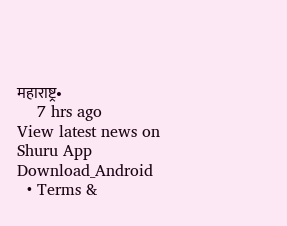महाराष्ट्र•
    7 hrs ago
View latest news on Shuru App
Download_Android
  • Terms &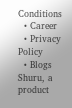Conditions
  • Career
  • Privacy Policy
  • Blogs
Shuru, a product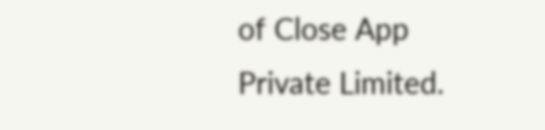of Close App Private Limited.